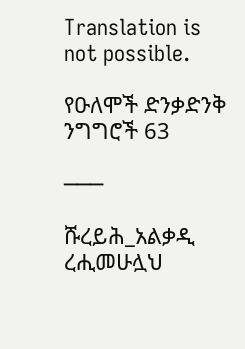Translation is not possible.

የዑለሞች ድንቃድንቅ ንግግሮች 63

───

ሹረይሕ_አልቃዲ ረሒመሁሏህ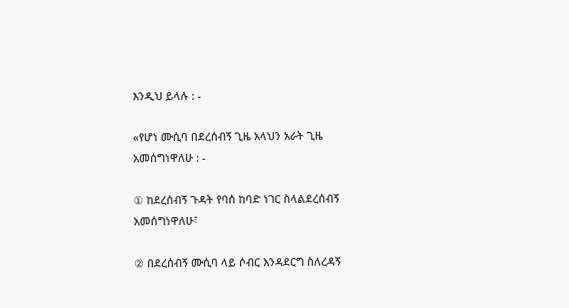እንዲህ ይላሉ : -

«የሆነ ሙሲባ በደረሰብኝ ጊዜ አላህን አራት ጊዜ አመሰግነዋለሁ : -

① ከደረሰብኝ ጉዳት የባሰ ከባድ ነገር ስላልደረሰብኝ አመሰግነዋለሁ፣

② በደረሰብኝ ሙሲባ ላይ ሶብር እንዳደርግ ስለረዳኝ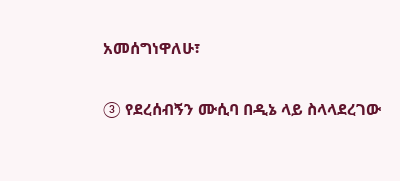አመሰግነዋለሁ፣

③ የደረሰብኝን ሙሲባ በዲኔ ላይ ስላላደረገው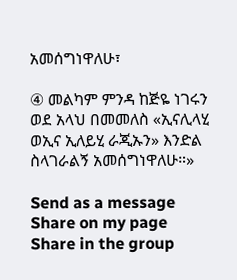አመሰግነዋለሁ፣

④ መልካም ምንዳ ከጅዬ ነገሩን ወደ አላህ በመመለስ «ኢናሊላሂ ወኢና ኢለይሂ ራጂኡን» እንድል ስላገራልኝ አመሰግነዋለሁ።»

Send as a message
Share on my page
Share in the group